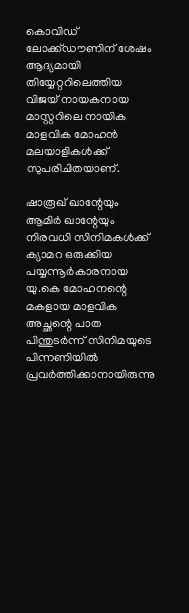കൊവിഡ് ലോക്ക്ഡൗണിന് ശേഷം ആദ്യമായി തിയ്യേറ്ററിലെത്തിയ വിജയ് നായകനായ മാസ്റ്ററിലെ നായിക മാളവിക മോഹന്‍ മലയാളികള്‍ക്ക് സുപരിചിതയാണ്.

ഷാരൂഖ് ഖാന്റേയും ആമിര്‍ ഖാന്റേയും നിരവധി സിനിമകള്‍ക്ക് ക്യാമറ ഒരുക്കിയ പയ്യന്നൂര്‍കാരനായ യു.കെ മോഹനന്റെ മകളായ മാളവിക അച്ഛന്റെ പാത പിന്തുടര്‍ന്ന് സിനിമയുടെ പിന്നണിയില്‍ പ്രവര്‍ത്തിക്കാനായിരുന്നു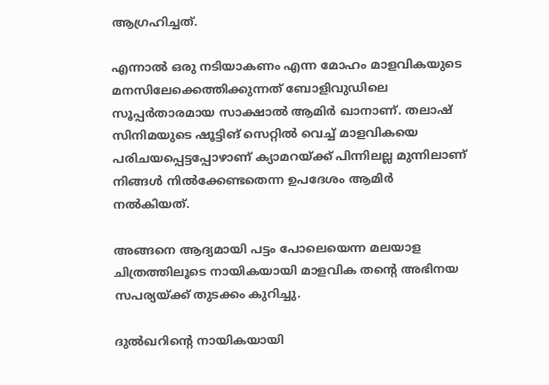ആഗ്രഹിച്ചത്.

എന്നാല്‍ ഒരു നടിയാകണം എന്ന മോഹം മാളവികയുടെ മനസിലേക്കെത്തിക്കുന്നത് ബോളിവുഡിലെ സൂപ്പര്‍താരമായ സാക്ഷാല്‍ ആമിര്‍ ഖാനാണ്. തലാഷ് സിനിമയുടെ ഷൂട്ടിങ് സെറ്റില്‍ വെച്ച് മാളവികയെ പരിചയപ്പെട്ടപ്പോഴാണ് ക്യാമറയ്ക്ക് പിന്നിലല്ല മുന്നിലാണ് നിങ്ങള്‍ നില്‍ക്കേണ്ടതെന്ന ഉപദേശം ആമിര്‍ നല്‍കിയത്.

അങ്ങനെ ആദ്യമായി പട്ടം പോലെയെന്ന മലയാള ചിത്രത്തിലൂടെ നായികയായി മാളവിക തന്റെ അഭിനയ സപര്യയ്ക്ക് തുടക്കം കുറിച്ചു.

ദുല്‍ഖറിന്റെ നായികയായി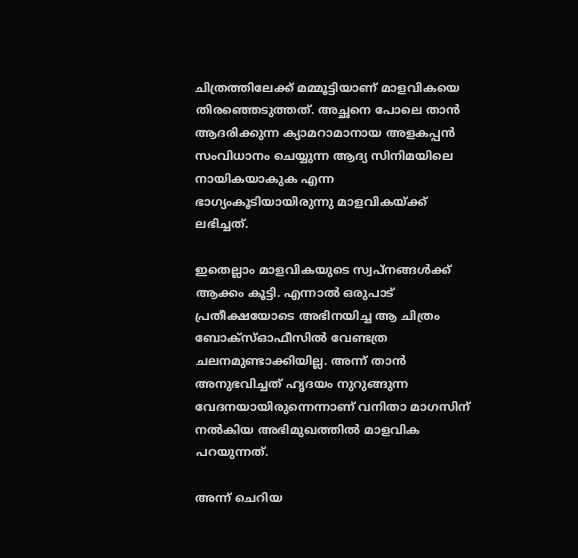ചിത്രത്തിലേക്ക് മമ്മൂട്ടിയാണ് മാളവികയെ തിരഞ്ഞെടുത്തത്. അച്ഛനെ പോലെ താന്‍ ആദരിക്കുന്ന ക്യാമറാമാനായ അളകപ്പന്‍ സംവിധാനം ചെയ്യുന്ന ആദ്യ സിനിമയിലെ നായികയാകുക എന്ന ഭാഗ്യംകൂടിയായിരുന്നു മാളവികയ്ക്ക് ലഭിച്ചത്.

ഇതെല്ലാം മാളവികയുടെ സ്വപ്‌നങ്ങള്‍ക്ക് ആക്കം കൂട്ടി. എന്നാല്‍ ഒരുപാട് പ്രതീക്ഷയോടെ അഭിനയിച്ച ആ ചിത്രം ബോക്‌സ്ഓഫീസില്‍ വേണ്ടത്ര ചലനമുണ്ടാക്കിയില്ല. അന്ന് താന്‍ അനുഭവിച്ചത് ഹൃദയം നുറുങ്ങുന്ന വേദനയായിരുന്നെന്നാണ് വനിതാ മാഗസിന് നല്‍കിയ അഭിമുഖത്തില്‍ മാളവിക പറയുന്നത്.

അന്ന് ചെറിയ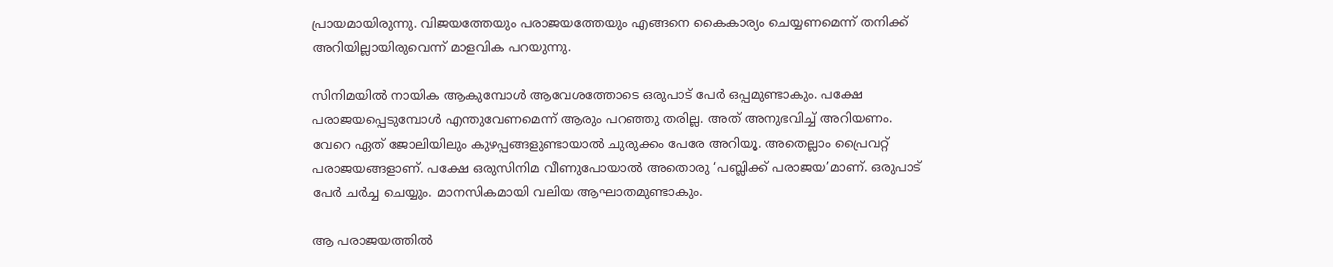പ്രായമായിരുന്നു. വിജയത്തേയും പരാജയത്തേയും എങ്ങനെ കൈകാര്യം ചെയ്യണമെന്ന് തനിക്ക് അറിയില്ലായിരുവെന്ന് മാളവിക പറയുന്നു.

സിനിമയില്‍ നായിക ആകുമ്പോള്‍ ആവേശത്തോടെ ഒരുപാട് പേര്‍ ഒപ്പമുണ്ടാകും. പക്ഷേ പരാജയപ്പെടുമ്പോള്‍ എന്തുവേണമെന്ന് ആരും പറഞ്ഞു തരില്ല. അത് അനുഭവിച്ച് അറിയണം. വേറെ ഏത് ജോലിയിലും കുഴപ്പങ്ങളുണ്ടായാല്‍ ചുരുക്കം പേരേ അറിയൂ. അതെല്ലാം പ്രൈവറ്റ് പരാജയങ്ങളാണ്. പക്ഷേ ഒരുസിനിമ വീണുപോയാല്‍ അതൊരു ‘പബ്ലിക്ക് പരാജയ’മാണ്. ഒരുപാട് പേര്‍ ചര്‍ച്ച ചെയ്യും. മാനസികമായി വലിയ ആഘാതമുണ്ടാകും.

ആ പരാജയത്തില്‍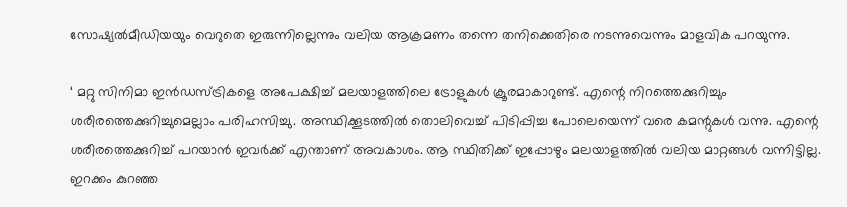സോഷ്യല്‍മീഡിയയും വെറുതെ ഇരുന്നില്ലെന്നും വലിയ ആക്രമണം തന്നെ തനിക്കെതിരെ നടന്നുവെന്നും മാളവിക പറയുന്നു.

‘ മറ്റു സിനിമാ ഇന്‍ഡസ്ട്രികളെ അപേക്ഷിച്ച് മലയാളത്തിലെ ട്രോളുകള്‍ ക്രൂരമാകാറുണ്ട്. എന്റെ നിറത്തെക്കുറിച്ചും ശരീരത്തെക്കുറിച്ചുമെല്ലാം പരിഹസിച്ചു. അസ്ഥിക്കൂടത്തില്‍ തൊലിവെച്ച് പിടിപ്പിച്ച പോലെയെന്ന് വരെ കമന്റുകള്‍ വന്നു. എന്റെ ശരീരത്തെക്കുറിച്ച് പറയാന്‍ ഇവര്‍ക്ക് എന്താണ് അവകാശം. ആ സ്ഥിതിക്ക് ഇപ്പോഴും മലയാളത്തില്‍ വലിയ മാറ്റങ്ങള്‍ വന്നിട്ടില്ല. ഇറക്കം കുറഞ്ഞ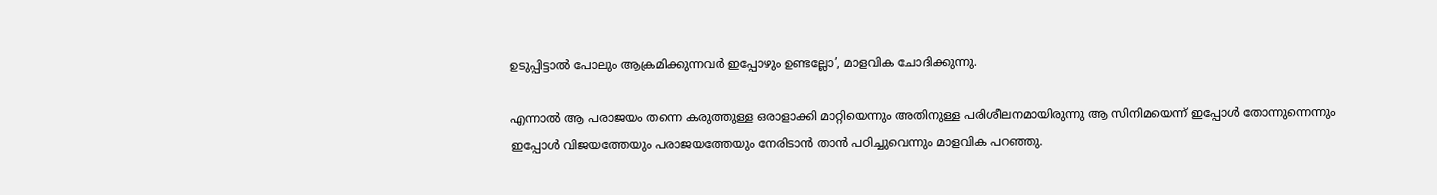ഉടുപ്പിട്ടാല്‍ പോലും ആക്രമിക്കുന്നവര്‍ ഇപ്പോഴും ഉണ്ടല്ലോ’, മാളവിക ചോദിക്കുന്നു.

എന്നാല്‍ ആ പരാജയം തന്നെ കരുത്തുള്ള ഒരാളാക്കി മാറ്റിയെന്നും അതിനുള്ള പരിശീലനമായിരുന്നു ആ സിനിമയെന്ന് ഇപ്പോള്‍ തോന്നുന്നെന്നും ഇപ്പോള്‍ വിജയത്തേയും പരാജയത്തേയും നേരിടാന്‍ താന്‍ പഠിച്ചുവെന്നും മാളവിക പറഞ്ഞു.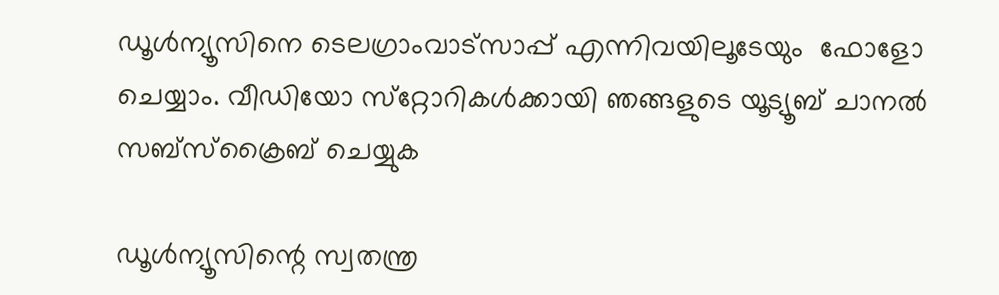ഡൂള്‍ന്യൂസിനെ ടെലഗ്രാംവാട്‌സാപ്പ് എന്നിവയിലൂടേയും  ഫോളോ ചെയ്യാം. വീഡിയോ സ്‌റ്റോറികള്‍ക്കായി ഞങ്ങളുടെ യൂട്യൂബ് ചാനല്‍ സബ്‌സ്‌ക്രൈബ് ചെയ്യുക

ഡൂള്‍ന്യൂസിന്റെ സ്വതന്ത്ര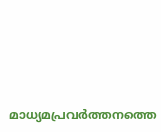മാധ്യമപ്രവര്‍ത്തനത്തെ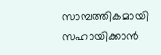സാമ്പത്തികമായി സഹായിക്കാന്‍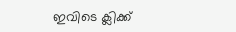ഇവിടെ ക്ലിക്ക്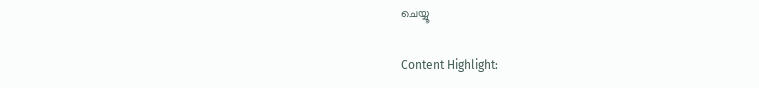ചെയ്യൂ

Content Highlight: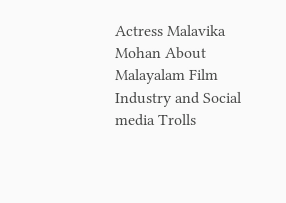Actress Malavika Mohan About Malayalam Film Industry and Social media Trolls